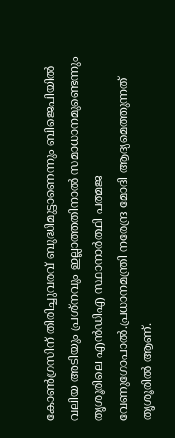കോണ്‍ഗ്രസിന് തിരിച്ചുവരവ് ബുദ്ധിമുട്ടാണെന്നും ബിജെപിയില്‍ വലിയ അടിയും പ്രശ്നവും ഇല്ലാത്തതിനാല്‍ സമാധാനമുണ്ടെന്നും തൃശൂരിലെ എൻഡിഎ സ്ഥാനാർത്ഥി പത്മജ വേണുഗോപാല്‍.പ്രധാനമന്ത്രി നരേന്ദ്ര മോദി ആദ്യമെത്തുന്നത് തൃശൂരില്‍ ആണ്.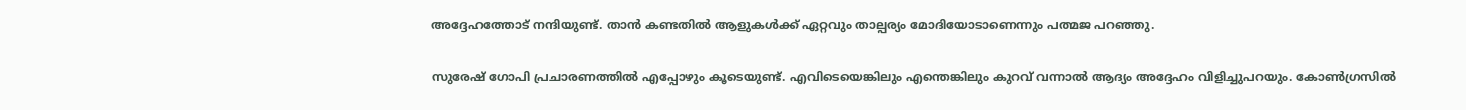അദ്ദേഹത്തോട് നന്ദിയുണ്ട്. താൻ കണ്ടതില്‍ ആളുകള്‍ക്ക് ഏറ്റവും താല്പര്യം മോദിയോടാണെന്നും പത്മജ പറഞ്ഞു.

സുരേഷ് ഗോപി പ്രചാരണത്തില്‍ എപ്പോഴും കൂടെയുണ്ട്. എവിടെയെങ്കിലും എന്തെങ്കിലും കുറവ് വന്നാല്‍ ആദ്യം അദ്ദേഹം വിളിച്ചുപറയും. കോണ്‍ഗ്രസില്‍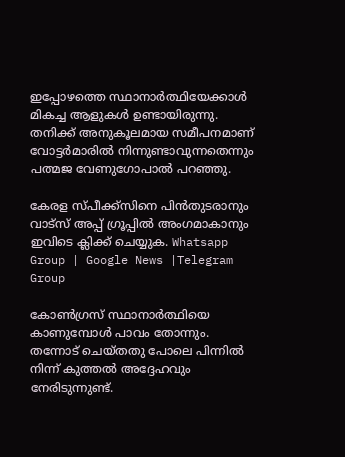ഇപ്പോഴത്തെ സ്ഥാനാർത്ഥിയേക്കാള്‍ മികച്ച ആളുകള്‍ ഉണ്ടായിരുന്നു. തനിക്ക് അനുകൂലമായ സമീപനമാണ് വോട്ടർമാരില്‍ നിന്നുണ്ടാവുന്നതെന്നും പത്മജ വേണുഗോപാല്‍ പറഞ്ഞു.

കേരള സ്പീക്ക്സിനെ പിൻതുടരാനും വാട്സ് അപ്പ് ഗ്രൂപ്പിൽ അംഗമാകാനും ഇവിടെ ക്ലിക്ക് ചെയ്യുക. Whatsapp Group | Google News |Telegram Group

കോണ്‍ഗ്രസ് സ്ഥാനാർത്ഥിയെ കാണുമ്പോള്‍ പാവം തോന്നും. തന്നോട് ചെയ്തതു പോലെ പിന്നില്‍ നിന്ന് കുത്തല്‍ അദ്ദേഹവും നേരിടുന്നുണ്ട്.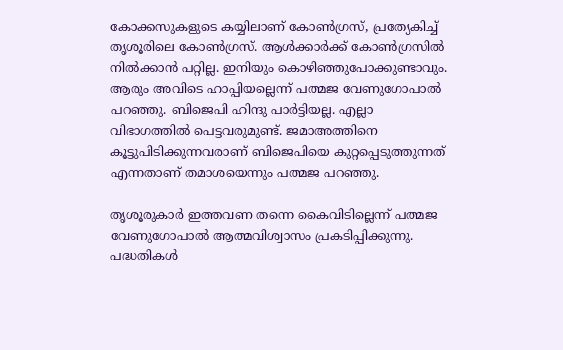കോക്കസുകളുടെ കയ്യിലാണ് കോണ്‍ഗ്രസ്, പ്രത്യേകിച്ച്‌ തൃശൂരിലെ കോണ്‍ഗ്രസ്. ആള്‍ക്കാർക്ക് കോണ്‍ഗ്രസില്‍ നില്‍ക്കാൻ പറ്റില്ല. ഇനിയും കൊഴിഞ്ഞുപോക്കുണ്ടാവും. ആരും അവിടെ ഹാപ്പിയല്ലെന്ന് പത്മജ വേണുഗോപാല്‍ പറഞ്ഞു. ബിജെപി ഹിന്ദു പാർട്ടിയല്ല. എല്ലാ വിഭാഗത്തില്‍ പെട്ടവരുമുണ്ട്. ജമാഅത്തിനെ കൂട്ടുപിടിക്കുന്നവരാണ് ബിജെപിയെ കുറ്റപ്പെടുത്തുന്നത് എന്നതാണ് തമാശയെന്നും പത്മജ പറഞ്ഞു.

തൃശൂരുകാർ ഇത്തവണ തന്നെ കൈവിടില്ലെന്ന് പത്മജ വേണുഗോപാല്‍ ആത്മവിശ്വാസം പ്രകടിപ്പിക്കുന്നു. പദ്ധതികള്‍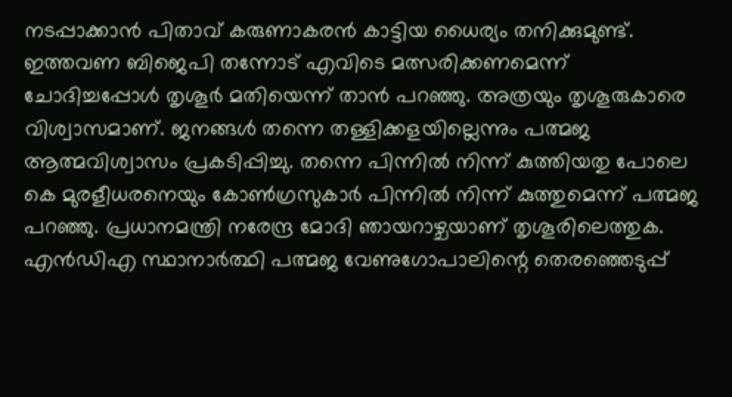നടപ്പാക്കാൻ പിതാവ് കരുണാകരൻ കാട്ടിയ ധൈര്യം തനിക്കുമുണ്ട്. ഇത്തവണ ബിജെപി തന്നോട് എവിടെ മത്സരിക്കണമെന്ന് ചോദിച്ചപ്പോള്‍ തൃശൂർ മതിയെന്ന് താൻ പറഞ്ഞു. അത്രയും തൃശൂരുകാരെ വിശ്വാസമാണ്. ജനങ്ങള്‍ തന്നെ തള്ളിക്കളയില്ലെന്നും പത്മജ ആത്മവിശ്വാസം പ്രകടിപ്പിച്ചു. തന്നെ പിന്നില്‍ നിന്ന് കുത്തിയതു പോലെ കെ മുരളീധരനെയും കോണ്‍ഗ്രസുകാർ പിന്നില്‍ നിന്ന് കുത്തുമെന്ന് പത്മജ പറഞ്ഞു. പ്രധാനമന്ത്രി നരേന്ദ്ര മോദി ഞായറാഴ്ചയാണ് തൃശൂരിലെത്തുക. എൻഡിഎ സ്ഥാനാർത്ഥി പത്മജ വേണുഗോപാലിന്റെ തെര‍ഞ്ഞെടുപ്പ്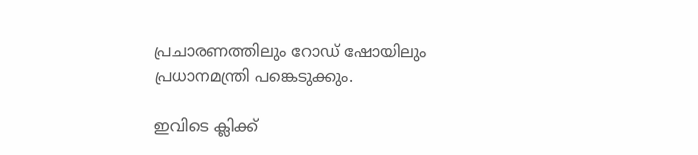പ്രചാരണത്തിലും റോഡ് ഷോയിലും പ്രധാനമന്ത്രി പങ്കെടുക്കും.

ഇവിടെ ക്ലിക്ക്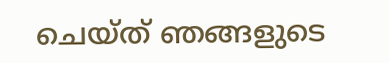ചെയ്ത് ഞങ്ങളുടെ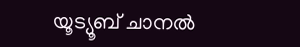യൂട്യൂബ് ചാനൽ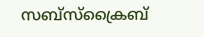സബ്സ്ക്രൈബ്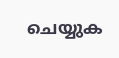ചെയ്യുക